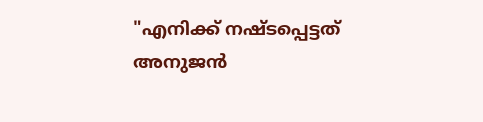"എനിക്ക് നഷ്ടപ്പെട്ടത് അനുജൻ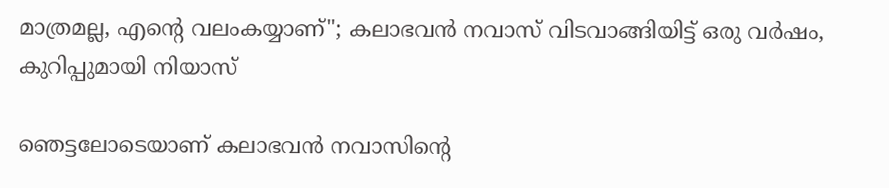മാത്രമല്ല, എന്റെ വലംകയ്യാണ്"; കലാഭവൻ നവാസ് വിടവാങ്ങിയിട്ട് ഒരു വർഷം, കുറിപ്പുമായി നിയാസ്

ഞെട്ടലോടെയാണ് കലാഭവൻ നവാസിന്റെ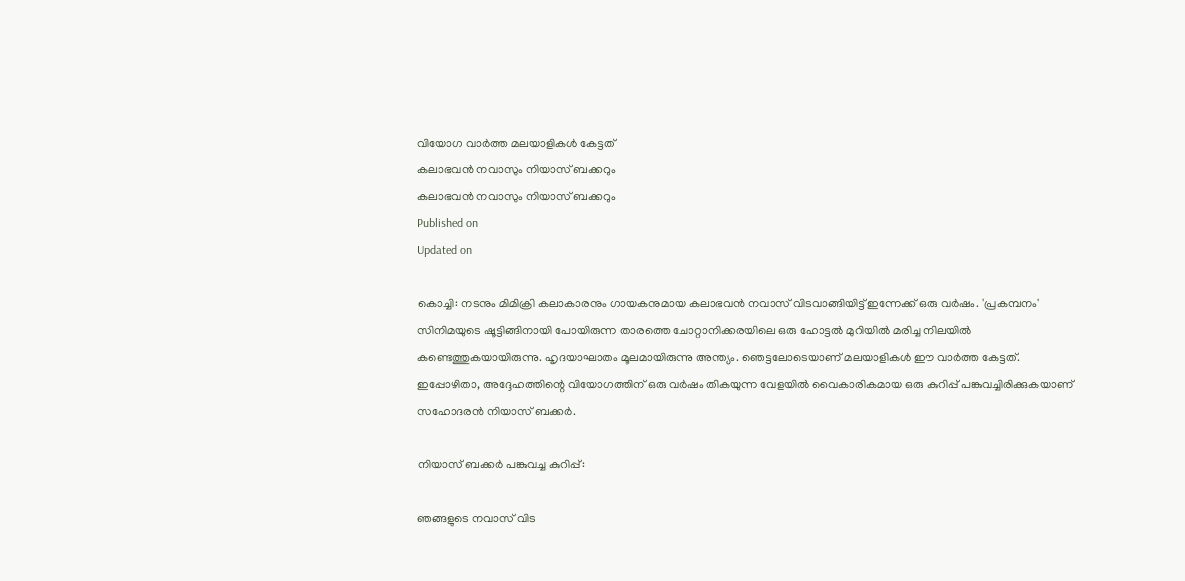വിയോഗ വാർത്ത മലയാളികൾ കേട്ടത്
കലാഭവൻ നവാസും നിയാസ് ബക്കറും
കലാഭവൻ നവാസും നിയാസ് ബക്കറും
Published on
Updated on

കൊച്ചി: നടനും മിമിക്രി കലാകാരനും ഗായകനുമായ കലാഭവന്‍ നവാസ് വിടവാങ്ങിയിട്ട് ഇന്നേക്ക് ഒരു വർഷം. 'പ്രകമ്പനം' സിനിമയുടെ ഷൂട്ടിങ്ങിനായി പോയിരുന്ന താരത്തെ ചോറ്റാനിക്കരയിലെ ഒരു ഹോട്ടല്‍ മുറിയില്‍ മരിച്ച നിലയില്‍ കണ്ടെത്തുകയായിരുന്നു. ഹൃദയാഘാതം മൂലമായിരുന്നു അന്ത്യം. ഞെട്ടലോടെയാണ് മലയാളികൾ ഈ വാർത്ത കേട്ടത്. ഇപ്പോഴിതാ, അദ്ദേഹത്തിന്റെ വിയോഗത്തിന് ഒരു വർഷം തികയുന്ന വേളയിൽ വൈകാരികമായ ഒരു കുറിപ്പ് പങ്കുവച്ചിരിക്കുകയാണ് സഹോദരൻ നിയാസ് ബക്കർ.

നിയാസ് ബക്കർ പങ്കുവച്ച കുറിപ്പ്:

ഞങ്ങളുടെ നവാസ് വിട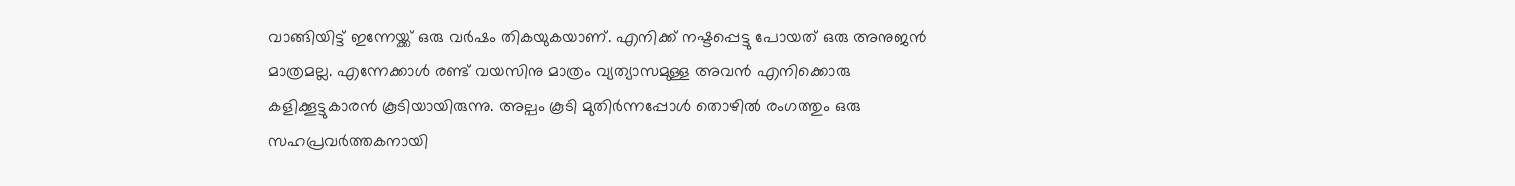വാങ്ങിയിട്ട് ഇന്നേയ്ക്ക് ഒരു വർഷം തികയുകയാണ്. എനിക്ക് നഷ്ടപ്പെട്ടു പോയത് ഒരു അനുജൻ മാത്രമല്ല. എന്നേക്കാൾ രണ്ട് വയസിനു മാത്രം വ്യത്യാസമുള്ള അവൻ എനിക്കൊരു കളിക്കൂട്ടുകാരൻ കൂടിയായിരുന്നു. അല്പം കൂടി മുതിർന്നപ്പോൾ തൊഴിൽ രംഗത്തും ഒരു സഹപ്രവർത്തകനായി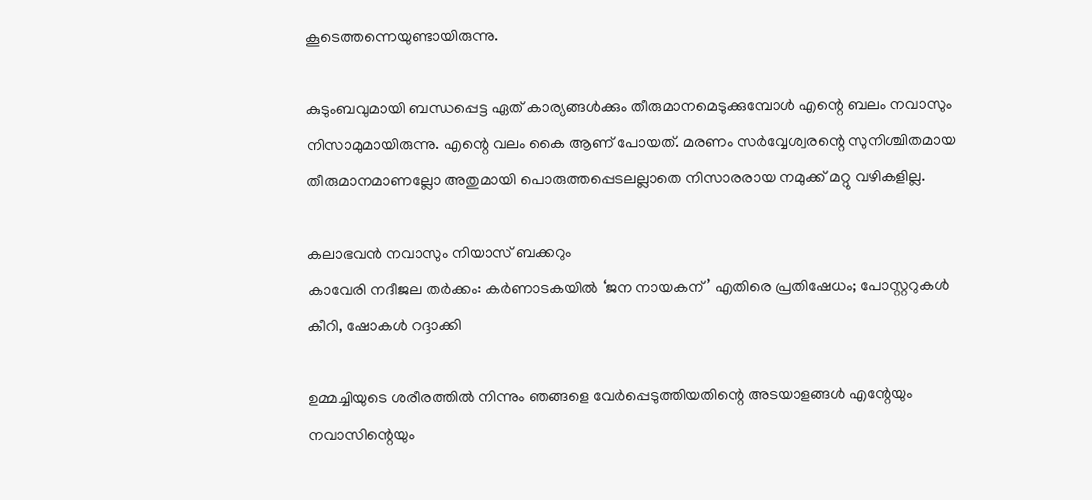കൂടെത്തന്നെയുണ്ടായിരുന്നു.

കുടുംബവുമായി ബന്ധപ്പെട്ട ഏത് കാര്യങ്ങൾക്കും തീരുമാനമെടുക്കുമ്പോൾ എന്റെ ബലം നവാസും നിസാമുമായിരുന്നു. എന്റെ വലം കൈ ആണ് പോയത്. മരണം സർവ്വേശ്വരന്റെ സുനിശ്ചിതമായ തീരുമാനമാണല്ലോ അതുമായി പൊരുത്തപ്പെടലല്ലാതെ നിസാരരായ നമുക്ക് മറ്റു വഴികളില്ല.

കലാഭവൻ നവാസും നിയാസ് ബക്കറും
കാവേരി നദീജല തർക്കം: കർണാടകയിൽ ‘ജന നായകന്’ എതിരെ പ്രതിഷേധം; പോസ്റ്ററുകൾ കീറി, ഷോകൾ റദ്ദാക്കി

ഉമ്മച്ചിയുടെ ശരീരത്തിൽ നിന്നും ഞങ്ങളെ വേർപ്പെടുത്തിയതിന്റെ അടയാളങ്ങൾ എന്റേയും നവാസിന്റെയും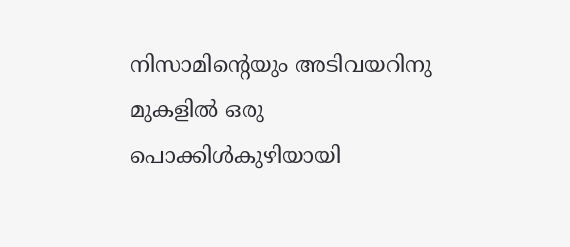നിസാമിന്റെയും അടിവയറിനു മുകളിൽ ഒരു പൊക്കിൾകുഴിയായി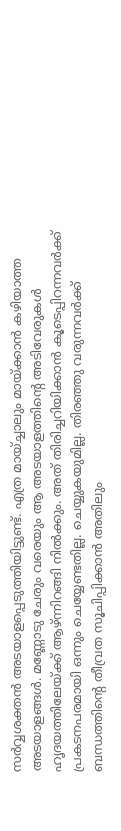സർവ്വശക്തൻ അടയാളപ്പെടുത്തിയിട്ടുണ്ട്. എത്ര മായ്ച്ചാലും മായ്ക്കാൻ കഴിയാത്ത അടയാളങ്ങൾ. മണ്ണോടു ചേരും വരെയും ആ അടയാളത്തിന്റെ അടിവേരുകൾ ഹൃദയത്തിലേയ്ക്ക് ആഴ്ന്നിറങ്ങി നിൽക്കും. അത് തിരിച്ചറിയിക്കാൻ കൂടെപ്പിറന്നവർക്ക് പ്രകടനപരമായി ഒന്നും ചെയ്യേണ്ടതില്ല. ചെയ്യുകയുമില്ല. തിരഞ്ഞു വരുന്നവർക്ക് ബന്ധത്തിന്റെ തീവ്രത സൂചിപ്പിക്കാൻ അതിലും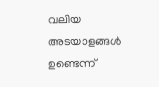വലിയ അടയാളങ്ങൾ ഉണ്ടെന്ന്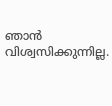ഞാൻ വിശ്വസിക്കുന്നില്ല.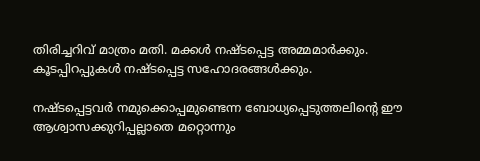തിരിച്ചറിവ് മാത്രം മതി. മക്കൾ നഷ്ടപ്പെട്ട അമ്മമാർക്കും. കൂടപ്പിറപ്പുകൾ നഷ്ടപ്പെട്ട സഹോദരങ്ങൾക്കും.

നഷ്ടപ്പെട്ടവർ നമുക്കൊപ്പമുണ്ടെന്ന ബോധ്യപ്പെടുത്തലിന്റെ ഈ ആശ്വാസക്കുറിപ്പല്ലാതെ മറ്റൊന്നും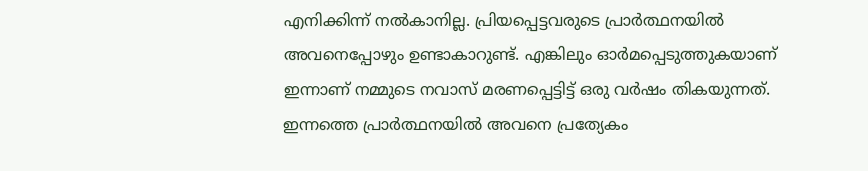എനിക്കിന്ന് നൽകാനില്ല. പ്രിയപ്പെട്ടവരുടെ പ്രാർത്ഥനയിൽ അവനെപ്പോഴും ഉണ്ടാകാറുണ്ട്. എങ്കിലും ഓർമപ്പെടുത്തുകയാണ് ഇന്നാണ് നമ്മുടെ നവാസ് മരണപ്പെട്ടിട്ട് ഒരു വർഷം തികയുന്നത്. ഇന്നത്തെ പ്രാർത്ഥനയിൽ അവനെ പ്രത്യേകം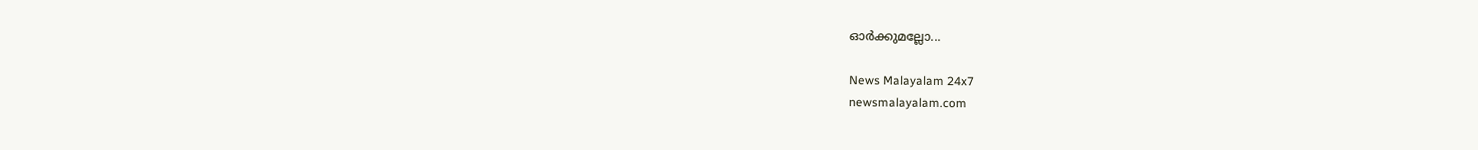ഓർക്കുമല്ലോ...

News Malayalam 24x7
newsmalayalam.com